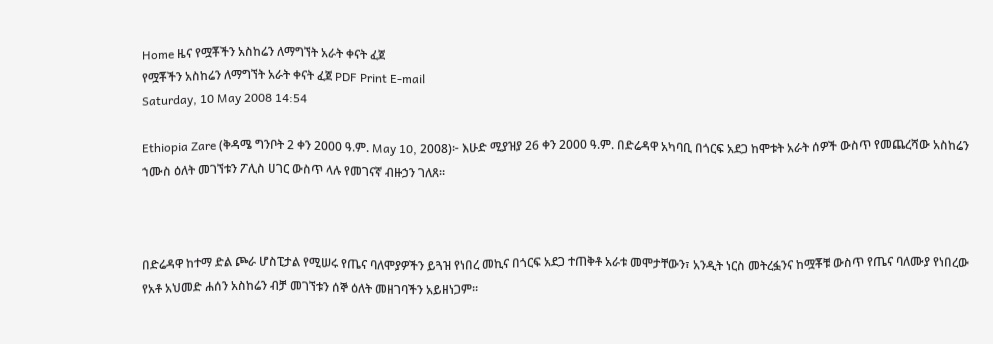Home ዜና የሟቾችን አስከሬን ለማግኘት አራት ቀናት ፈጀ
የሟቾችን አስከሬን ለማግኘት አራት ቀናት ፈጀ PDF Print E-mail
Saturday, 10 May 2008 14:54

Ethiopia Zare (ቅዳሜ ግንቦት 2 ቀን 2000 ዓ.ም. May 10, 2008)፦ እሁድ ሚያዝያ 26 ቀን 2000 ዓ.ም. በድሬዳዋ አካባቢ በጎርፍ አደጋ ከሞቱት አራት ሰዎች ውስጥ የመጨረሻው አስከሬን ኀሙስ ዕለት መገኘቱን ፖሊስ ሀገር ውስጥ ላሉ የመገናኛ ብዙኃን ገለጸ።



በድሬዳዋ ከተማ ድል ጮራ ሆስፒታል የሚሠሩ የጤና ባለሞያዎችን ይጓዝ የነበረ መኪና በጎርፍ አደጋ ተጠቅቶ አራቱ መሞታቸውን፣ አንዲት ነርስ መትረፏንና ከሟቾቹ ውስጥ የጤና ባለሙያ የነበረው የአቶ አህመድ ሐሰን አስከሬን ብቻ መገኘቱን ሰኞ ዕለት መዘገባችን አይዘነጋም።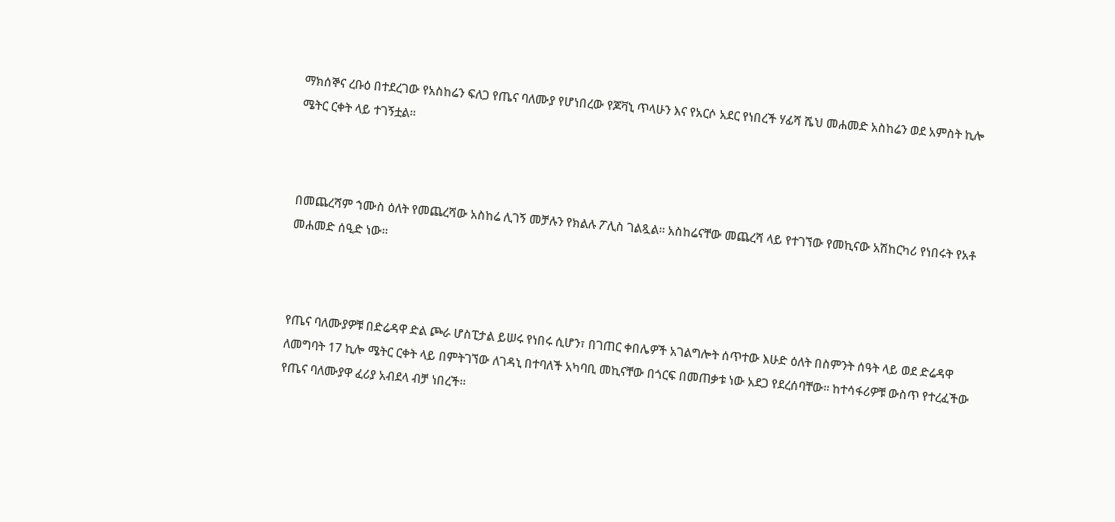ማክሰኞና ረቡዕ በተደረገው የአስከሬን ፍለጋ የጤና ባለሙያ የሆነበረው የጆቫኒ ጥላሁን እና የአርሶ አደር የነበረች ሃፊሻ ሼህ መሐመድ አስከሬን ወደ አምስት ኪሎ ሜትር ርቀት ላይ ተገኝቷል።



በመጨረሻም ኀሙስ ዕለት የመጨረሻው አስከሬ ሊገኝ መቻሉን የክልሉ ፖሊስ ገልጿል። አስከሬናቸው መጨረሻ ላይ የተገኘው የመኪናው አሽከርካሪ የነበሩት የአቶ መሐመድ ሰዒድ ነው።



የጤና ባለሙያዎቹ በድሬዳዋ ድል ጮራ ሆስፒታል ይሠሩ የነበሩ ሲሆን፣ በገጠር ቀበሌዎች አገልግሎት ሰጥተው እሁድ ዕለት በስምንት ሰዓት ላይ ወደ ድሬዳዋ ለመግባት 17 ኪሎ ሜትር ርቀት ላይ በምትገኘው ለገዳኒ በተባለች አካባቢ መኪናቸው በጎርፍ በመጠቃቱ ነው አደጋ የደረሰባቸው። ከተሳፋሪዎቹ ውስጥ የተረፈችው የጤና ባለሙያዋ ፈሪያ አብደላ ብቻ ነበረች።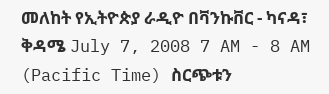መለከት የኢትዮጵያ ራዲዮ በቫንኩቨር - ካናዳ፣ ቅዳሜ July 7, 2008 7 AM - 8 AM (Pacific Time) ስርጭቱን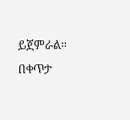ይጀምራል። በቀጥታ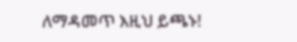ለማዳመጥ እዚህ ይጫኑ!